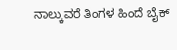ನಾಲ್ಕುವರೆ ತಿಂಗಳ ಹಿಂದೆ ಬೈಕ್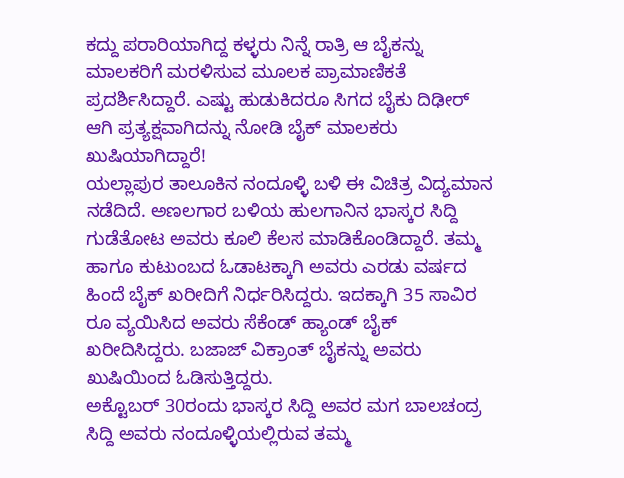ಕದ್ದು ಪರಾರಿಯಾಗಿದ್ದ ಕಳ್ಳರು ನಿನ್ನೆ ರಾತ್ರಿ ಆ ಬೈಕನ್ನು ಮಾಲಕರಿಗೆ ಮರಳಿಸುವ ಮೂಲಕ ಪ್ರಾಮಾಣಿಕತೆ ಪ್ರದರ್ಶಿಸಿದ್ದಾರೆ. ಎಷ್ಟು ಹುಡುಕಿದರೂ ಸಿಗದ ಬೈಕು ದಿಢೀರ್ ಆಗಿ ಪ್ರತ್ಯಕ್ಷವಾಗಿದನ್ನು ನೋಡಿ ಬೈಕ್ ಮಾಲಕರು ಖುಷಿಯಾಗಿದ್ದಾರೆ!
ಯಲ್ಲಾಪುರ ತಾಲೂಕಿನ ನಂದೂಳ್ಳಿ ಬಳಿ ಈ ವಿಚಿತ್ರ ವಿದ್ಯಮಾನ ನಡೆದಿದೆ. ಅಣಲಗಾರ ಬಳಿಯ ಹುಲಗಾನಿನ ಭಾಸ್ಕರ ಸಿದ್ದಿ ಗುಡೆತೋಟ ಅವರು ಕೂಲಿ ಕೆಲಸ ಮಾಡಿಕೊಂಡಿದ್ದಾರೆ. ತಮ್ಮ ಹಾಗೂ ಕುಟುಂಬದ ಓಡಾಟಕ್ಕಾಗಿ ಅವರು ಎರಡು ವರ್ಷದ ಹಿಂದೆ ಬೈಕ್ ಖರೀದಿಗೆ ನಿರ್ಧರಿಸಿದ್ದರು. ಇದಕ್ಕಾಗಿ 35 ಸಾವಿರ ರೂ ವ್ಯಯಿಸಿದ ಅವರು ಸೆಕೆಂಡ್ ಹ್ಯಾಂಡ್ ಬೈಕ್ ಖರೀದಿಸಿದ್ದರು. ಬಜಾಜ್ ವಿಕ್ರಾಂತ್ ಬೈಕನ್ನು ಅವರು ಖುಷಿಯಿಂದ ಓಡಿಸುತ್ತಿದ್ದರು.
ಅಕ್ಟೊಬರ್ 30ರಂದು ಭಾಸ್ಕರ ಸಿದ್ದಿ ಅವರ ಮಗ ಬಾಲಚಂದ್ರ ಸಿದ್ದಿ ಅವರು ನಂದೂಳ್ಳಿಯಲ್ಲಿರುವ ತಮ್ಮ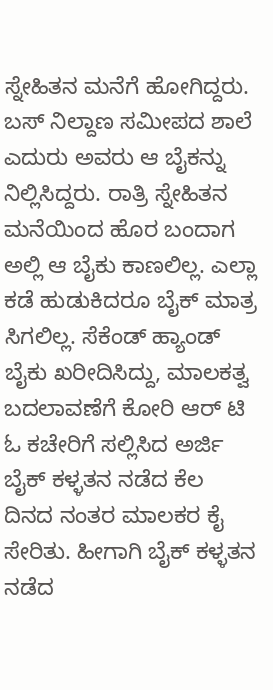ಸ್ನೇಹಿತನ ಮನೆಗೆ ಹೋಗಿದ್ದರು. ಬಸ್ ನಿಲ್ದಾಣ ಸಮೀಪದ ಶಾಲೆ ಎದುರು ಅವರು ಆ ಬೈಕನ್ನು ನಿಲ್ಲಿಸಿದ್ದರು. ರಾತ್ರಿ ಸ್ನೇಹಿತನ ಮನೆಯಿಂದ ಹೊರ ಬಂದಾಗ ಅಲ್ಲಿ ಆ ಬೈಕು ಕಾಣಲಿಲ್ಲ. ಎಲ್ಲಾ ಕಡೆ ಹುಡುಕಿದರೂ ಬೈಕ್ ಮಾತ್ರ ಸಿಗಲಿಲ್ಲ. ಸೆಕೆಂಡ್ ಹ್ಯಾಂಡ್ ಬೈಕು ಖರೀದಿಸಿದ್ದು, ಮಾಲಕತ್ವ ಬದಲಾವಣೆಗೆ ಕೋರಿ ಆರ್ ಟಿ ಓ ಕಚೇರಿಗೆ ಸಲ್ಲಿಸಿದ ಅರ್ಜಿ ಬೈಕ್ ಕಳ್ಳತನ ನಡೆದ ಕೆಲ ದಿನದ ನಂತರ ಮಾಲಕರ ಕೈ ಸೇರಿತು. ಹೀಗಾಗಿ ಬೈಕ್ ಕಳ್ಳತನ ನಡೆದ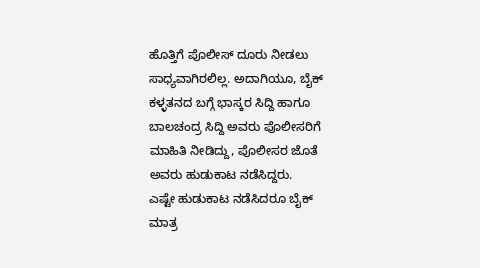ಹೊತ್ತಿಗೆ ಪೊಲೀಸ್ ದೂರು ನೀಡಲು ಸಾಧ್ಯವಾಗಿರಲಿಲ್ಲ. ಅದಾಗಿಯೂ, ಬೈಕ್ ಕಳ್ಳತನದ ಬಗ್ಗೆ ಭಾಸ್ಕರ ಸಿದ್ದಿ ಹಾಗೂ ಬಾಲಚಂದ್ರ ಸಿದ್ದಿ ಅವರು ಪೊಲೀಸರಿಗೆ ಮಾಹಿತಿ ನೀಡಿದ್ದು, ಪೊಲೀಸರ ಜೊತೆ ಅವರು ಹುಡುಕಾಟ ನಡೆಸಿದ್ದರು.
ಎಷ್ಟೇ ಹುಡುಕಾಟ ನಡೆಸಿದರೂ ಬೈಕ್ ಮಾತ್ರ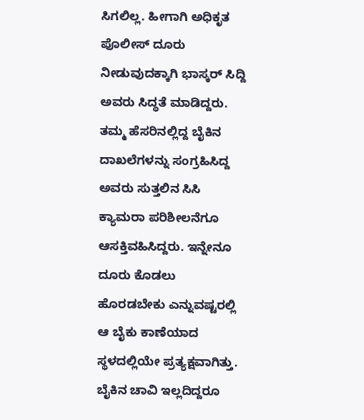ಸಿಗಲಿಲ್ಲ. ಹೀಗಾಗಿ ಅಧಿಕೃತ ಪೊಲೀಸ್ ದೂರು ನೀಡುವುದಕ್ಕಾಗಿ ಭಾಸ್ಕರ್ ಸಿದ್ದಿ ಅವರು ಸಿದ್ಧತೆ ಮಾಡಿದ್ದರು. ತಮ್ಮ ಹೆಸರಿನಲ್ಲಿದ್ದ ಬೈಕಿನ ದಾಖಲೆಗಳನ್ನು ಸಂಗ್ರಹಿಸಿದ್ದ ಅವರು ಸುತ್ತಲಿನ ಸಿಸಿ ಕ್ಯಾಮರಾ ಪರಿಶೀಲನೆಗೂ ಆಸಕ್ತಿವಹಿಸಿದ್ದರು. ಇನ್ನೇನೂ ದೂರು ಕೊಡಲು ಹೊರಡಬೇಕು ಎನ್ನುವಷ್ಟರಲ್ಲಿ ಆ ಬೈಕು ಕಾಣೆಯಾದ ಸ್ಥಳದಲ್ಲಿಯೇ ಪ್ರತ್ಯಕ್ಷವಾಗಿತ್ತು. ಬೈಕಿನ ಚಾವಿ ಇಲ್ಲದಿದ್ದರೂ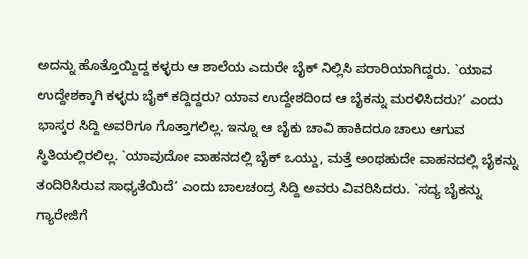ಅದನ್ನು ಹೊತ್ತೊಯ್ದಿದ್ದ ಕಳ್ಳರು ಆ ಶಾಲೆಯ ಎದುರೇ ಬೈಕ್ ನಿಲ್ಲಿಸಿ ಪರಾರಿಯಾಗಿದ್ದರು. `ಯಾವ ಉದ್ದೇಶಕ್ಕಾಗಿ ಕಳ್ಳರು ಬೈಕ್ ಕದ್ದಿದ್ದರು? ಯಾವ ಉದ್ದೇಶದಿಂದ ಆ ಬೈಕನ್ನು ಮರಳಿಸಿದರು?’ ಎಂದು ಭಾಸ್ಕರ ಸಿದ್ದಿ ಅವರಿಗೂ ಗೊತ್ತಾಗಲಿಲ್ಲ. ಇನ್ನೂ ಆ ಬೈಕು ಚಾವಿ ಹಾಕಿದರೂ ಚಾಲು ಆಗುವ ಸ್ಥಿತಿಯಲ್ಲಿರಲಿಲ್ಲ. `ಯಾವುದೋ ವಾಹನದಲ್ಲಿ ಬೈಕ್ ಒಯ್ದು, ಮತ್ತೆ ಅಂಥಹುದೇ ವಾಹನದಲ್ಲಿ ಬೈಕನ್ನು ತಂದಿರಿಸಿರುವ ಸಾಧ್ಯತೆಯಿದೆ’ ಎಂದು ಬಾಲಚಂದ್ರ ಸಿದ್ದಿ ಅವರು ವಿವರಿಸಿದರು. `ಸದ್ಯ ಬೈಕನ್ನು ಗ್ಯಾರೇಜಿಗೆ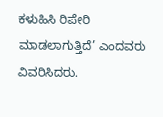ಕಳುಹಿಸಿ ರಿಪೇರಿ ಮಾಡಲಾಗುತ್ತಿದೆ’ ಎಂದವರು ವಿವರಿಸಿದರು.